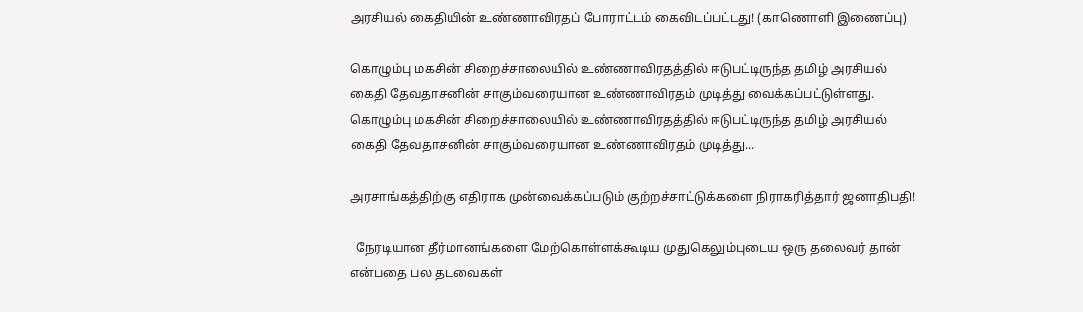அரசியல் கைதியின் உண்ணாவிரதப் போராட்டம் கைவிடப்பட்டது! (காணொளி இணைப்பு)

கொழும்பு மகசின் சிறைச்சாலையில் உண்ணாவிரதத்தில் ஈடுபட்டிருந்த தமிழ் அரசியல் கைதி தேவதாசனின் சாகும்வரையான உண்ணாவிரதம் முடித்து வைக்கப்பட்டுள்ளது. கொழும்பு மகசின் சிறைச்சாலையில் உண்ணாவிரதத்தில் ஈடுபட்டிருந்த தமிழ் அரசியல் கைதி தேவதாசனின் சாகும்வரையான உண்ணாவிரதம் முடித்து...

அரசாங்கத்திற்கு எதிராக முன்வைக்கப்படும் குற்றச்சாட்டுக்களை நிராகரித்தார் ஜனாதிபதி!

  நேரடியான தீர்மானங்களை மேற்கொள்ளக்கூடிய முதுகெலும்புடைய ஒரு தலைவர் தான் என்பதை பல தடவைகள்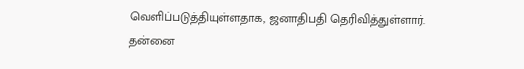வெளிப்படுத்தியுள்ளதாக, ஜனாதிபதி தெரிவித்துள்ளார். தன்னை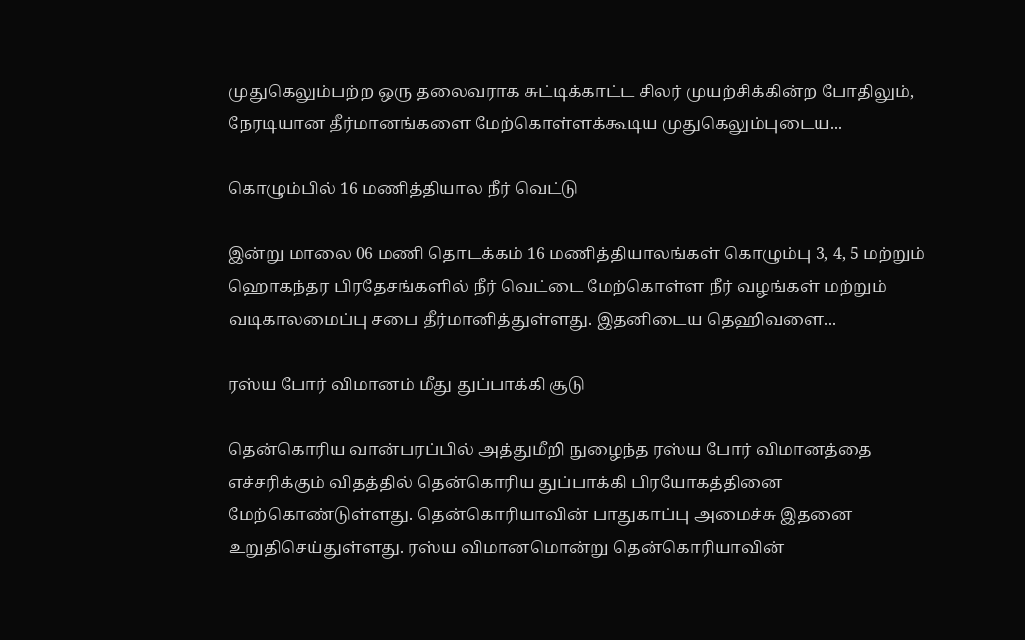முதுகெலும்பற்ற ஒரு தலைவராக சுட்டிக்காட்ட சிலர் முயற்சிக்கின்ற போதிலும், நேரடியான தீர்மானங்களை மேற்கொள்ளக்கூடிய முதுகெலும்புடைய...

கொழும்பில் 16 மணித்தியால நீர் வெட்டு

இன்று மாலை 06 மணி தொடக்கம் 16 மணித்தியாலங்கள் கொழும்பு 3, 4, 5 மற்றும் ஹொகந்தர பிரதேசங்களில் நீர் வெட்டை மேற்கொள்ள நீர் வழங்கள் மற்றும் வடிகாலமைப்பு சபை தீர்மானித்துள்ளது. இதனிடைய தெஹிவளை...

ரஸ்ய போர் விமானம் மீது துப்பாக்கி சூடு

தென்கொரிய வான்பரப்பில் அத்துமீறி நுழைந்த ரஸ்ய போர் விமானத்தை எச்சரிக்கும் விதத்தில் தென்கொரிய துப்பாக்கி பிரயோகத்தினை மேற்கொண்டுள்ளது. தென்கொரியாவின் பாதுகாப்பு அமைச்சு இதனை உறுதிசெய்துள்ளது. ரஸ்ய விமானமொன்று தென்கொரியாவின்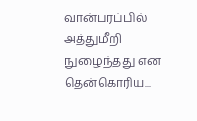வான்பரப்பில் அத்துமீறி நுழைந்தது என தென்கொரிய...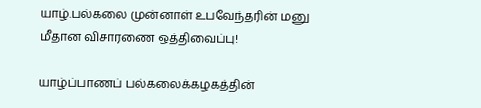யாழ்.பல்கலை முன்னாள் உபவேந்தரின் மனு மீதான விசாரணை ஒத்திவைப்பு!

யாழ்ப்பாணப் பல்கலைக்கழகத்தின்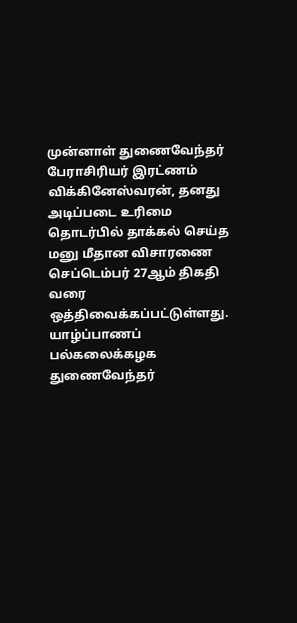முன்னாள் துணைவேந்தர் பேராசிரியர் இரட்ணம் விக்கினேஸ்வரன், தனது அடிப்படை உரிமை தொடர்பில் தாக்கல் செய்த மனு மீதான விசாரணை செப்டெம்பர் 27ஆம் திகதி வரை ஒத்திவைக்கப்பட்டுள்ளது. யாழ்ப்பாணப் பல்கலைக்கழக துணைவேந்தர்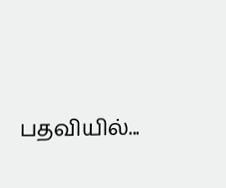பதவியில்...